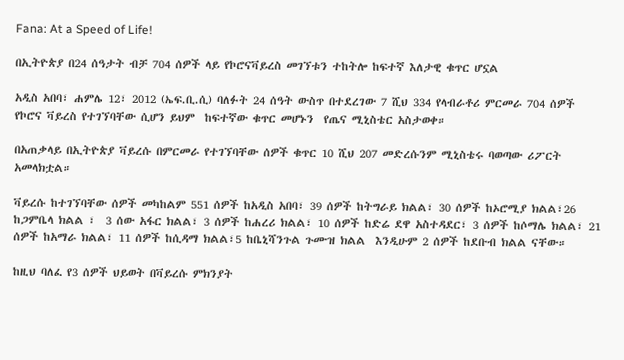Fana: At a Speed of Life!

በኢትዮጵያ በ24 ሰዓታት ብቻ 704 ሰዎች ላይ የኮሮናቫይረስ መገኘቱን ተከትሎ ከፍተኛ እለታዊ ቁጥር ሆኗል

አዲስ አበባ፣ ሐምሌ 12፣ 2012 (ኤፍ.ቢ.ሲ) ባለፉት 24 ሰዓት ውስጥ በተደረገው 7 ሺህ 334 የላብራቶሪ ምርመራ 704 ሰዎች የኮሮና ቫይረስ የተገኘባቸው ሲሆን ይህም  ከፍተኛው ቁጥር መሆኑን  የጤና ሚኒስቴር አስታወቀ።

በአጠቃላይ በኢትዮጵያ ቫይረሱ በምርመራ የተገኘባቸው ሰዎች ቁጥር 10 ሺህ 207 መድረሱንም ሚኒስቴሩ ባወጣው ሪፖርት አመላክቷል።

ቫይረሱ ከተገኘባቸው ሰዎች መካከልም 551 ሰዎች ከአዲስ አበባ፣ 39 ሰዎች ከትግራይ ክልል፣ 30 ሰዎች ከኦሮሚያ ክልል፣26 ከጋምቤላ ክልል ፣  3 ሰው አፋር ክልል፣ 3 ሰዎች ከሐረሪ ክልል፣ 10 ሰዎች ከድሬ ደዋ አስተዳደር፣ 3 ሰዎች ከሶማሌ ክልል፣ 21 ሰዎች ከአማራ ክልል፣ 11 ሰዎች ከሲዳማ ክልል፣5 ከቤኒሻንጉል ጉሙዝ ክልል  እንዲሁም 2 ሰዎች ከደቡብ ክልል ናቸው።

ከዚህ ባለፈ የ3 ሰዎች ህይወት በቫይረሱ ምክንያት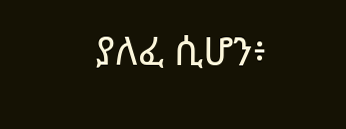ያለፈ ሲሆን፥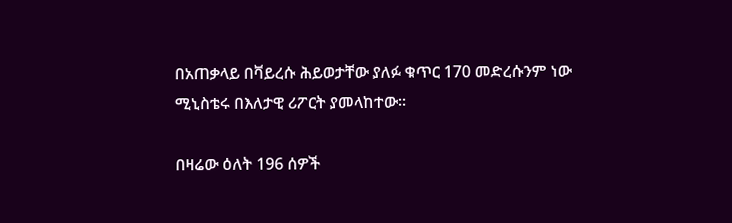በአጠቃላይ በቫይረሱ ሕይወታቸው ያለፉ ቁጥር 170 መድረሱንም ነው ሚኒስቴሩ በእለታዊ ሪፖርት ያመላከተው።

በዛሬው ዕለት 196 ሰዎች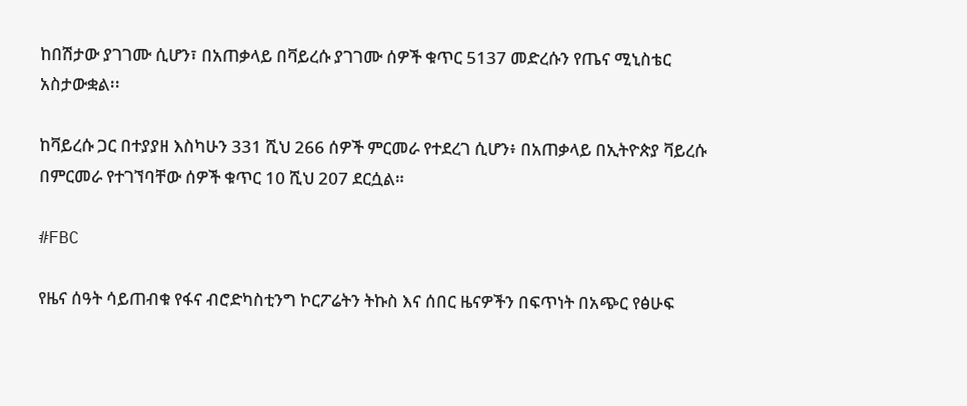ከበሽታው ያገገሙ ሲሆን፣ በአጠቃላይ በቫይረሱ ያገገሙ ሰዎች ቁጥር 5137 መድረሱን የጤና ሚኒስቴር አስታውቋል፡፡

ከቫይረሱ ጋር በተያያዘ እስካሁን 331 ሺህ 266 ሰዎች ምርመራ የተደረገ ሲሆን፥ በአጠቃላይ በኢትዮጵያ ቫይረሱ በምርመራ የተገኘባቸው ሰዎች ቁጥር 10 ሺህ 207 ደርሷል።

#FBC

የዜና ሰዓት ሳይጠብቁ የፋና ብሮድካስቲንግ ኮርፖሬትን ትኩስ እና ሰበር ዜናዎችን በፍጥነት በአጭር የፅሁፍ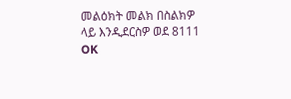መልዕክት መልክ በስልክዎ ላይ እንዲደርስዎ ወደ 8111 OK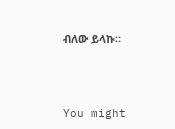ብለው ይላኩ።



You might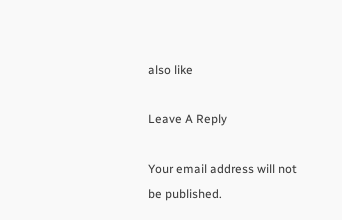also like

Leave A Reply

Your email address will not be published.